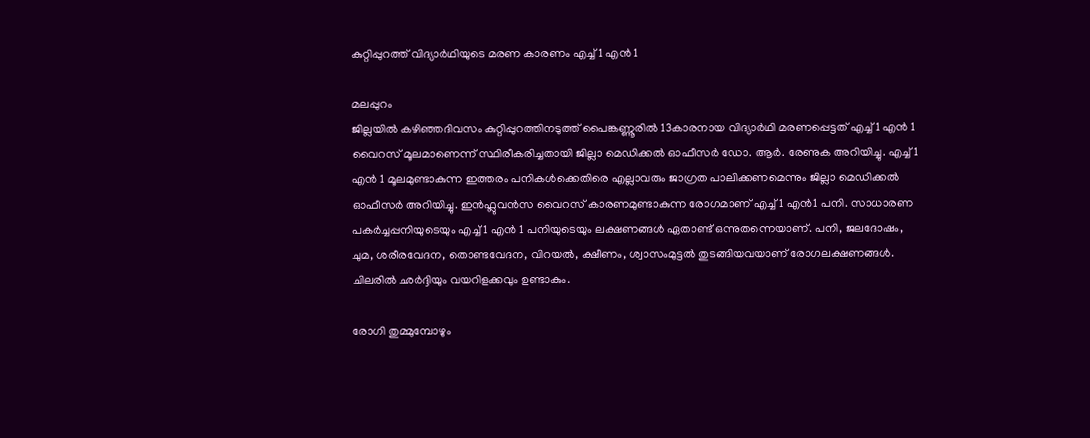കുറ്റിപ്പുറത്ത് വിദ്യാര്‍ഥിയുടെ മരണ കാരണം എച്ച് 1 എന്‍ 1

മലപ്പുറം
ജില്ലയില്‍ കഴിഞ്ഞദിവസം കുറ്റിപ്പുറത്തിനടുത്ത് പൈങ്കണ്ണൂരില്‍ 13കാരനായ വിദ്യാര്‍ഥി മരണപ്പെട്ടത് എച്ച് 1 എന്‍ 1 വൈറസ് മൂലമാണെന്ന് സ്ഥിരീകരിച്ചതായി ജില്ലാ മെഡിക്കല്‍ ഓഫീസര്‍ ഡോ. ആര്‍. രേണുക അറിയിച്ചു. എച്ച് 1 എന്‍ 1 മൂലമുണ്ടാകുന്ന ഇത്തരം പനികള്‍ക്കെതിരെ എല്ലാവരും ജാഗ്രത പാലിക്കണമെന്നും ജില്ലാ മെഡിക്കല്‍ ഓഫീസര്‍ അറിയിച്ചു. ഇന്‍ഫ്ലുവന്‍സ വൈറസ് കാരണമുണ്ടാകുന്ന രോഗമാണ് എച്ച് 1 എന്‍1 പനി. സാധാരണ പകര്‍ച്ചപ്പനിയുടെയും എച്ച് 1 എന്‍ 1 പനിയുടെയും ലക്ഷണങ്ങള്‍ ഏതാണ്ട് ഒന്നുതന്നെയാണ്. പനി, ജലദോഷം, ചുമ, ശരീരവേദന, തൊണ്ടവേദന, വിറയല്‍, ക്ഷീണം, ശ്വാസംമുട്ടല്‍ തുടങ്ങിയവയാണ് രോഗലക്ഷണങ്ങള്‍. ചിലരില്‍ ഛര്‍ദ്ദിയും വയറിളക്കവും ഉണ്ടാകും.

രോഗി തുമ്മുമ്പോഴും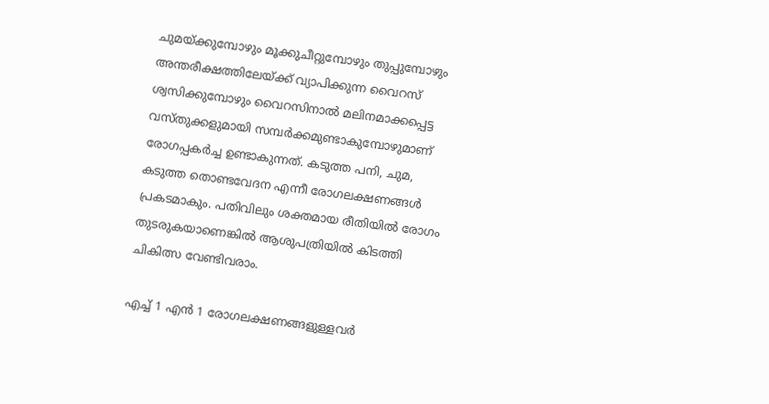ചുമയ്ക്കുമ്പോഴും മൂക്കുചീറ്റുമ്പോഴും തുപ്പുമ്പോഴും അന്തരീക്ഷത്തിലേയ്ക്ക് വ്യാപിക്കുന്ന വൈറസ് ശ്വസിക്കുമ്പോഴും വൈറസിനാല്‍ മലിനമാക്കപ്പെട്ട വസ്തുക്കളുമായി സമ്പര്‍ക്കമുണ്ടാകുമ്പോഴുമാണ് രോഗപ്പകര്‍ച്ച ഉണ്ടാകുന്നത്. കടുത്ത പനി, ചുമ, കടുത്ത തൊണ്ടവേദന എന്നീ രോഗലക്ഷണങ്ങള്‍ പ്രകടമാകും. പതിവിലും ശക്തമായ രീതിയില്‍ രോഗം തുടരുകയാണെങ്കില്‍ ആശുപത്രിയില്‍ കിടത്തി ചികിത്സ വേണ്ടിവരാം.

എച്ച് 1 എന്‍ 1 രോഗലക്ഷണങ്ങളുള്ളവര്‍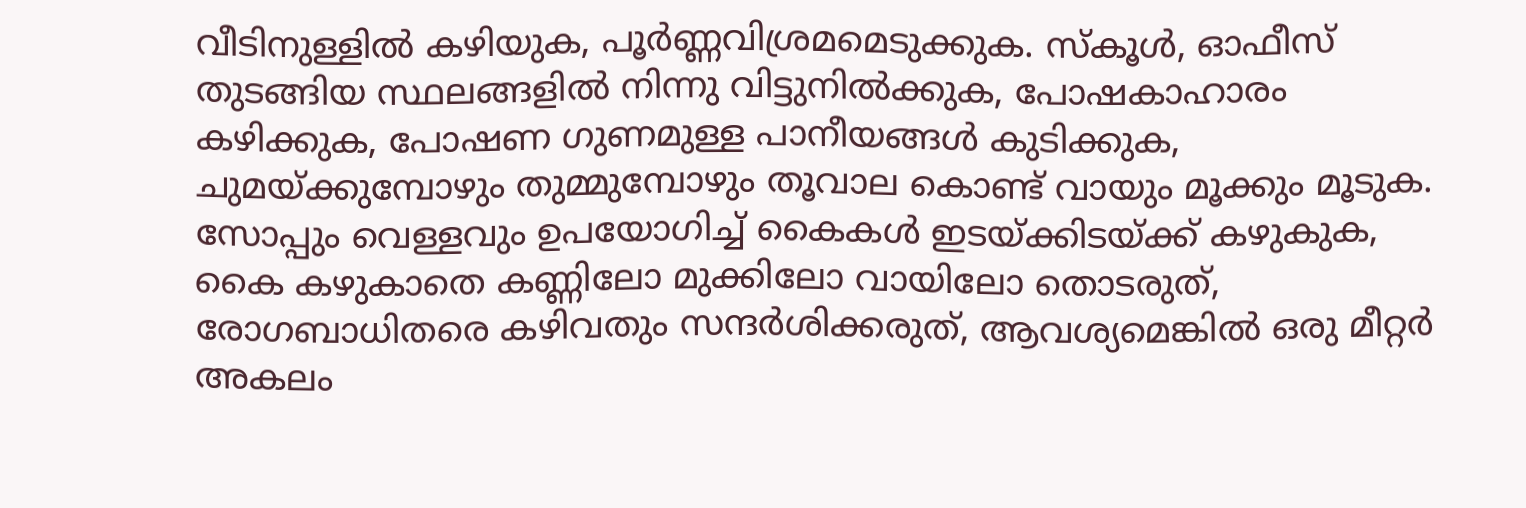വീടിനുള്ളില്‍ കഴിയുക, പൂര്‍ണ്ണവിശ്രമമെടുക്കുക. സ്‌കൂള്‍, ഓഫീസ് തുടങ്ങിയ സ്ഥലങ്ങളില്‍ നിന്നു വിട്ടുനില്‍ക്കുക, പോഷകാഹാരം കഴിക്കുക, പോഷണ ഗുണമുള്ള പാനീയങ്ങള്‍ കുടിക്കുക, ചുമയ്ക്കുമ്പോഴും തുമ്മുമ്പോഴും തൂവാല കൊണ്ട് വായും മൂക്കും മൂടുക. സോപ്പും വെള്ളവും ഉപയോഗിച്ച് കൈകള്‍ ഇടയ്ക്കിടയ്ക്ക് കഴുകുക, കൈ കഴുകാതെ കണ്ണിലോ മുക്കിലോ വായിലോ തൊടരുത്, രോഗബാധിതരെ കഴിവതും സന്ദര്‍ശിക്കരുത്, ആവശ്യമെങ്കില്‍ ഒരു മീറ്റര്‍ അകലം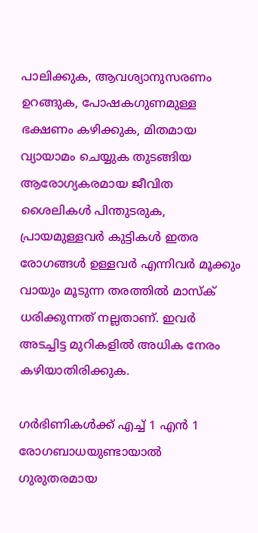പാലിക്കുക, ആവശ്യാനുസരണം ഉറങ്ങുക, പോഷകഗുണമുള്ള ഭക്ഷണം കഴിക്കുക, മിതമായ വ്യായാമം ചെയ്യുക തുടങ്ങിയ ആരോഗ്യകരമായ ജീവിത ശൈലികള്‍ പിന്തുടരുക, പ്രായമുള്ളവര്‍ കുട്ടികള്‍ ഇതര രോഗങ്ങള്‍ ഉള്ളവര്‍ എന്നിവര്‍ മൂക്കും വായും മൂടുന്ന തരത്തില്‍ മാസ്‌ക് ധരിക്കുന്നത് നല്ലതാണ്. ഇവര്‍ അടച്ചിട്ട മുറികളില്‍ അധിക നേരം കഴിയാതിരിക്കുക.

ഗര്‍ഭിണികള്‍ക്ക് എച്ച് 1 എന്‍ 1 രോഗബാധയുണ്ടായാല്‍ ഗുരുതരമായ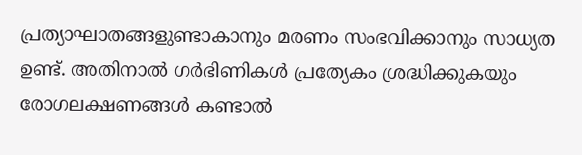പ്രത്യാഘാതങ്ങളുണ്ടാകാനും മരണം സംഭവിക്കാനും സാധ്യത ഉണ്ട്. അതിനാല്‍ ഗര്‍ഭിണികള്‍ പ്രത്യേകം ശ്രദ്ധിക്കുകയും രോഗലക്ഷണങ്ങള്‍ കണ്ടാല്‍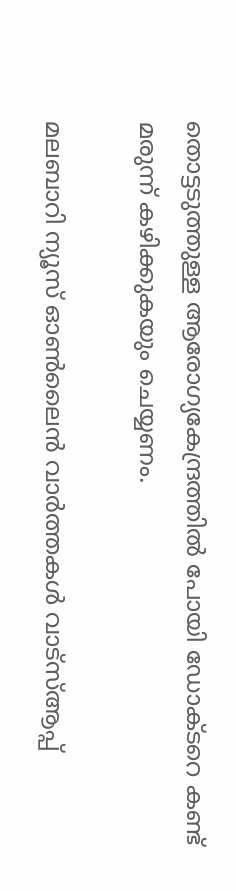തൊട്ടടുത്തുള്ള ആരോഗ്യകേന്ദ്രത്തില്‍ പോയി ഡോക്ടറെ കണ്ട് മരുന്ന് കഴിക്കുകയും ചെയ്യണം.

മലബാറി ന്യൂസ് ഓണ്‍ലൈന്‍ വാര്‍ത്തകള്‍ വാട്‌സ്ആപ്പ്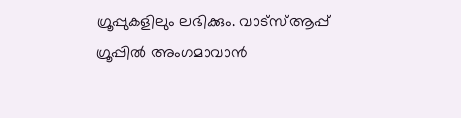ഗ്രൂപ്പുകളിലും ലഭിക്കും. വാട്‌സ്ആപ്പ് ഗ്രൂപ്പില്‍ അംഗമാവാന്‍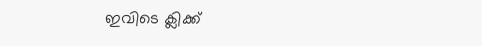ഇവിടെ ക്ലിക്ക്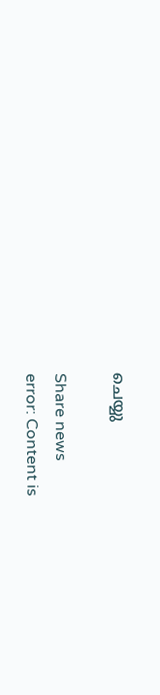ചെയ്യു

Share news
error: Content is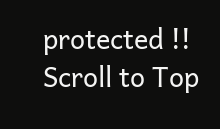protected !!
Scroll to Top